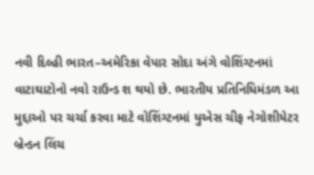નવી દિલ્હી ભારત–અમેરિકા વેપાર સોદા અંગે વોશિંગ્ટનમાં વાટાઘાટોનો નવો રાઉન્ડ શ થયો છે. ભારતીય પ્રતિનિધિમંડળ આ મુદ્દાઓ પર ચર્ચા કરવા માટે વોશિંગ્ટનમાં યુએસ ચીફ નેગોશીયેટર બ્રેન્ડન લિંચ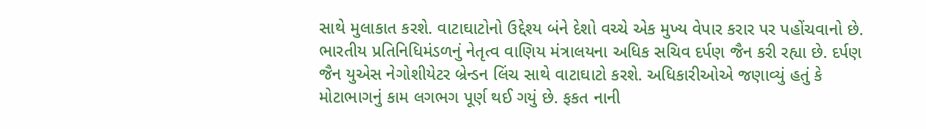સાથે મુલાકાત કરશે. વાટાઘાટોનો ઉદ્દેશ્ય બંને દેશો વચ્ચે એક મુખ્ય વેપાર કરાર પર પહોંચવાનો છે. ભારતીય પ્રતિનિધિમંડળનું નેતૃત્વ વાણિય મંત્રાલયના અધિક સચિવ દર્પણ જૈન કરી રહ્યા છે. દર્પણ જૈન યુએસ નેગોશીયેટર બ્રેન્ડન લિંચ સાથે વાટાઘાટો કરશે. અધિકારીઓએ જણાવ્યું હતું કે મોટાભાગનું કામ લગભગ પૂર્ણ થઈ ગયું છે. ફકત નાની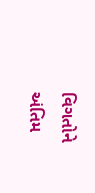વિગતોને અંતિમ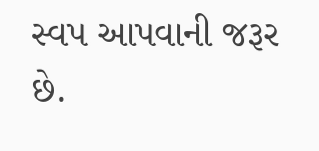સ્વપ આપવાની જરૂર છે.